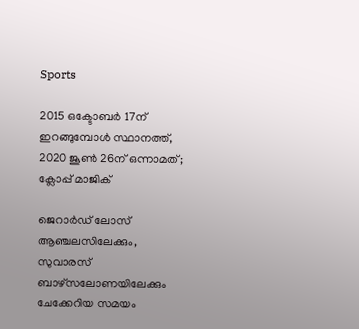Sports

2015 ഒക്ടോബര്‍ 17ന് ഇറങ്ങുമ്പോള്‍ സ്ഥാനത്ത്, 2020 ജൂണ്‍ 26ന് ഒന്നാമത്; ക്ലോപ്പ് മാജിക്

ജെറാര്‍ഡ് ലോസ് ആഞ്ചലസിലേക്കും, സുവാരസ് ബാഴ്‌സലോണയിലേക്കും ചേക്കേറിയ സമയം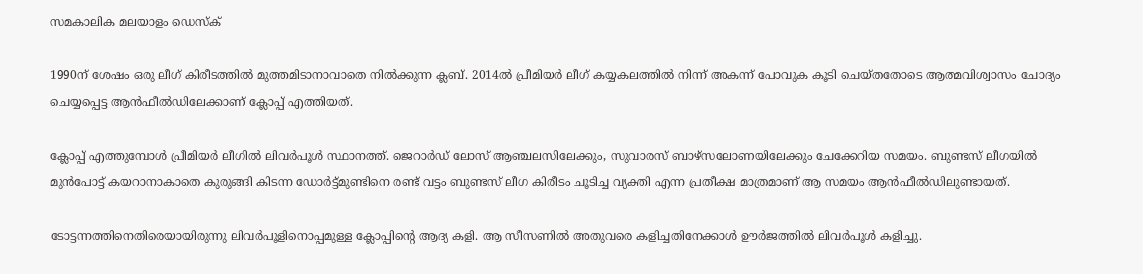സമകാലിക മലയാളം ഡെസ്ക്

1990ന് ശേഷം ഒരു ലീഗ് കിരീടത്തില്‍ മുത്തമിടാനാവാതെ നില്‍ക്കുന്ന ക്ലബ്. 2014ല്‍ പ്രീമിയര്‍ ലീഗ് കയ്യകലത്തില്‍ നിന്ന് അകന്ന് പോവുക കൂടി ചെയ്തതോടെ ആത്മവിശ്വാസം ചോദ്യം ചെയ്യപ്പെട്ട ആന്‍ഫീല്‍ഡിലേക്കാണ് ക്ലോപ്പ് എത്തിയത്.

ക്ലോപ്പ് എത്തുമ്പോള്‍ പ്രീമിയര്‍ ലീഗില്‍ ലിവര്‍പൂള്‍ സ്ഥാനത്ത്. ജെറാര്‍ഡ് ലോസ് ആഞ്ചലസിലേക്കും, സുവാരസ് ബാഴ്‌സലോണയിലേക്കും ചേക്കേറിയ സമയം. ബുണ്ടസ് ലീഗയില്‍ മുന്‍പോട്ട് കയറാനാകാതെ കുരുങ്ങി കിടന്ന ഡോര്‍ട്ട്മുണ്ടിനെ രണ്ട് വട്ടം ബുണ്ടസ് ലീഗ കിരീടം ചൂടിച്ച വ്യക്തി എന്ന പ്രതീക്ഷ മാത്രമാണ് ആ സമയം ആന്‍ഫീല്‍ഡിലുണ്ടായത്.

ടോട്ടന്നത്തിനെതിരെയായിരുന്നു ലിവര്‍പൂളിനൊപ്പമുള്ള ക്ലോപ്പിന്റെ ആദ്യ കളി. ആ സീസണില്‍ അതുവരെ കളിച്ചതിനേക്കാള്‍ ഊര്‍ജത്തില്‍ ലിവര്‍പൂള്‍ കളിച്ചു.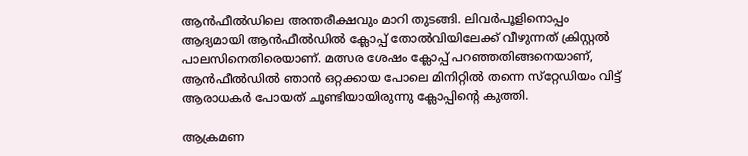ആന്‍ഫീല്‍ഡിലെ അന്തരീക്ഷവും മാറി തുടങ്ങി. ലിവര്‍പൂളിനൊപ്പം ആദ്യമായി ആന്‍ഫീല്‍ഡില്‍ ക്ലോപ്പ് തോല്‍വിയിലേക്ക് വീഴുന്നത് ക്രിസ്റ്റല്‍ പാലസിനെതിരെയാണ്. മത്സര ശേഷം ക്ലോപ്പ് പറഞ്ഞതിങ്ങനെയാണ്, ആന്‍ഫീല്‍ഡില്‍ ഞാന്‍ ഒറ്റക്കായ പോലെ മിനിറ്റില്‍ തന്നെ സ്‌റ്റേഡിയം വിട്ട് ആരാധകര്‍ പോയത് ചൂണ്ടിയായിരുന്നു ക്ലോപ്പിന്റെ കുത്തി.

ആക്രമണ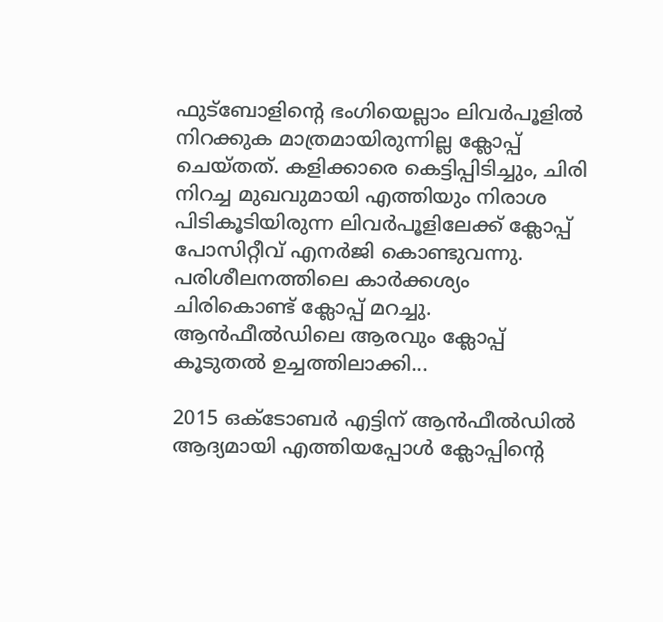ഫുട്‌ബോളിന്റെ ഭംഗിയെല്ലാം ലിവര്‍പൂളില്‍ നിറക്കുക മാത്രമായിരുന്നില്ല ക്ലോപ്പ് ചെയ്തത്. കളിക്കാരെ കെട്ടിപ്പിടിച്ചും, ചിരി നിറച്ച മുഖവുമായി എത്തിയും നിരാശ പിടികൂടിയിരുന്ന ലിവര്‍പൂളിലേക്ക് ക്ലോപ്പ് പോസിറ്റീവ് എനര്‍ജി കൊണ്ടുവന്നു. പരിശീലനത്തിലെ കാര്‍ക്കശ്യം ചിരികൊണ്ട് ക്ലോപ്പ് മറച്ചു.  ആന്‍ഫീല്‍ഡിലെ ആരവും ക്ലോപ്പ് കൂടുതല്‍ ഉച്ചത്തിലാക്കി...

2015 ഒക്ടോബര്‍ എട്ടിന് ആന്‍ഫീല്‍ഡില്‍ ആദ്യമായി എത്തിയപ്പോള്‍ ക്ലോപ്പിന്റെ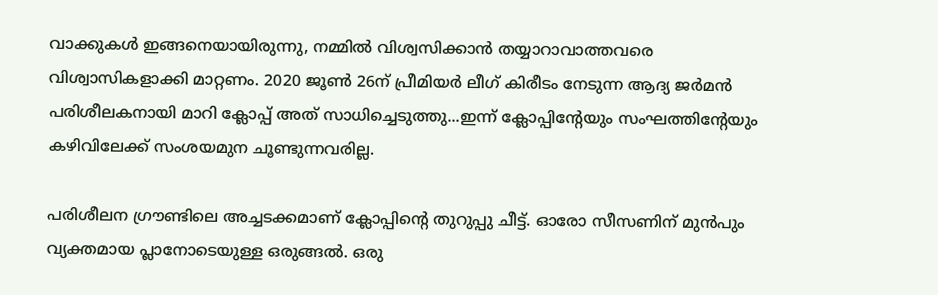വാക്കുകള്‍ ഇങ്ങനെയായിരുന്നു, നമ്മില്‍ വിശ്വസിക്കാന്‍ തയ്യാറാവാത്തവരെ വിശ്വാസികളാക്കി മാറ്റണം. 2020 ജൂണ്‍ 26ന് പ്രീമിയര്‍ ലീഗ് കിരീടം നേടുന്ന ആദ്യ ജര്‍മന്‍ പരിശീലകനായി മാറി ക്ലോപ്പ് അത് സാധിച്ചെടുത്തു...ഇന്ന് ക്ലോപ്പിന്റേയും സംഘത്തിന്റേയും കഴിവിലേക്ക് സംശയമുന ചൂണ്ടുന്നവരില്ല.

പരിശീലന ഗ്രൗണ്ടിലെ അച്ചടക്കമാണ് ക്ലോപ്പിന്റെ തുറുപ്പു ചീട്ട്. ഓരോ സീസണിന് മുന്‍പും വ്യക്തമായ പ്ലാനോടെയുള്ള ഒരുങ്ങല്‍. ഒരു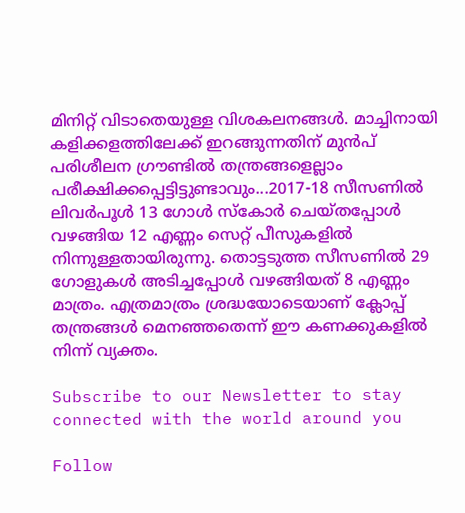മിനിറ്റ് വിടാതെയുള്ള വിശകലനങ്ങള്‍. മാച്ചിനായി കളിക്കളത്തിലേക്ക് ഇറങ്ങുന്നതിന് മുന്‍പ് പരിശീലന ഗ്രൗണ്ടില്‍ തന്ത്രങ്ങളെല്ലാം പരീക്ഷിക്കപ്പെട്ടിട്ടുണ്ടാവും...2017-18 സീസണില്‍ ലിവര്‍പൂള്‍ 13 ഗോള്‍ സ്‌കോര്‍ ചെയ്തപ്പോള്‍ വഴങ്ങിയ 12 എണ്ണം സെറ്റ് പീസുകളില്‍ നിന്നുള്ളതായിരുന്നു. തൊട്ടടുത്ത സീസണില്‍ 29 ഗോളുകള്‍ അടിച്ചപ്പോള്‍ വഴങ്ങിയത് 8 എണ്ണം മാത്രം. എത്രമാത്രം ശ്രദ്ധയോടെയാണ് ക്ലോപ്പ് തന്ത്രങ്ങള്‍ മെനഞ്ഞതെന്ന് ഈ കണക്കുകളില്‍ നിന്ന് വ്യക്തം.

Subscribe to our Newsletter to stay connected with the world around you

Follow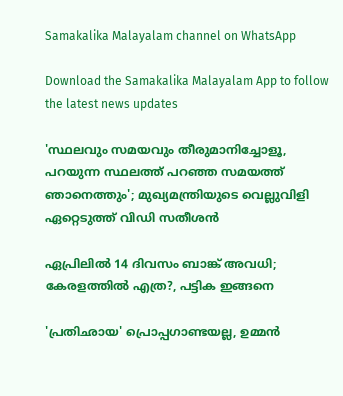Samakalika Malayalam channel on WhatsApp

Download the Samakalika Malayalam App to follow the latest news updates

'സ്ഥലവും സമയവും തീരുമാനിച്ചോളൂ, പറയുന്ന സ്ഥലത്ത് പറഞ്ഞ സമയത്ത് ഞാനെത്തും'; മുഖ്യമന്ത്രിയുടെ വെല്ലുവിളി ഏറ്റെടുത്ത് വിഡി സതീശൻ

ഏപ്രിലില്‍ 14 ദിവസം ബാങ്ക് അവധി; കേരളത്തില്‍ എത്ര?, പട്ടിക ഇങ്ങനെ

'പ്രതിഛായ' പ്രൊപ്പഗാണ്ടയല്ല, ഉമ്മന്‍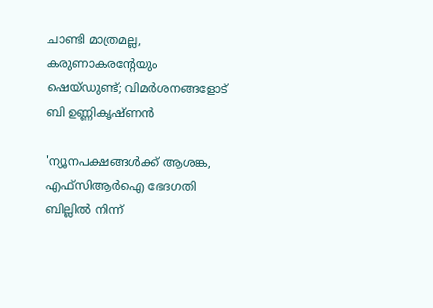ചാണ്ടി മാത്രമല്ല, കരുണാകരന്റേയും ഷെയ്ഡുണ്ട്; വിമര്‍ശനങ്ങളോട് ബി ഉണ്ണികൃഷ്ണന്‍

'ന്യൂനപക്ഷങ്ങള്‍ക്ക് ആശങ്ക, എഫ്‌സിആര്‍ഐ ഭേദഗതി ബില്ലില്‍ നിന്ന്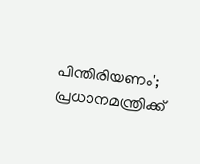പിന്തിരിയണം'; പ്രധാനമന്ത്രിക്ക്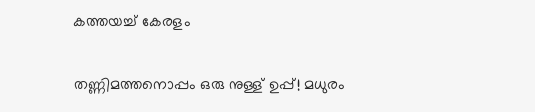കത്തയച്ച് കേരളം

തണ്ണിമത്തനൊപ്പം ഒരു നുള്ള് ഉപ്പ്! മധുരം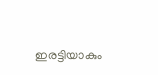ഇരട്ടിയാകും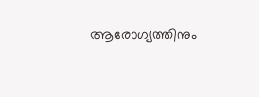ആരോഗ്യത്തിനും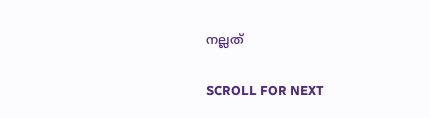നല്ലത്

SCROLL FOR NEXT